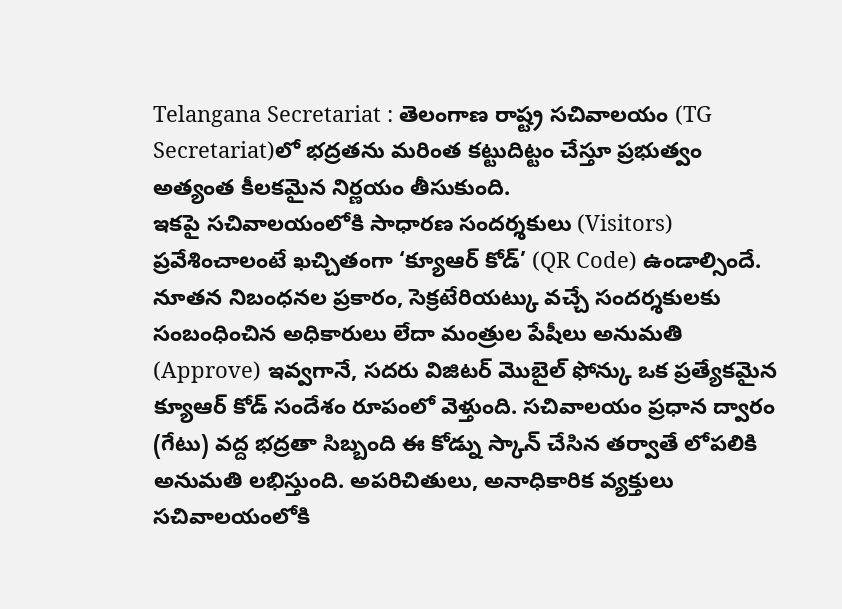Telangana Secretariat : తెలంగాణ రాష్ట్ర సచివాలయం (TG Secretariat)లో భద్రతను మరింత కట్టుదిట్టం చేస్తూ ప్రభుత్వం అత్యంత కీలకమైన నిర్ణయం తీసుకుంది.
ఇకపై సచివాలయంలోకి సాధారణ సందర్శకులు (Visitors) ప్రవేశించాలంటే ఖచ్చితంగా ‘క్యూఆర్ కోడ్’ (QR Code) ఉండాల్సిందే. నూతన నిబంధనల ప్రకారం, సెక్రటేరియట్కు వచ్చే సందర్శకులకు సంబంధించిన అధికారులు లేదా మంత్రుల పేషీలు అనుమతి (Approve) ఇవ్వగానే, సదరు విజిటర్ మొబైల్ ఫోన్కు ఒక ప్రత్యేకమైన క్యూఆర్ కోడ్ సందేశం రూపంలో వెళ్తుంది. సచివాలయం ప్రధాన ద్వారం (గేటు) వద్ద భద్రతా సిబ్బంది ఈ కోడ్ను స్కాన్ చేసిన తర్వాతే లోపలికి అనుమతి లభిస్తుంది. అపరిచితులు, అనాధికారిక వ్యక్తులు సచివాలయంలోకి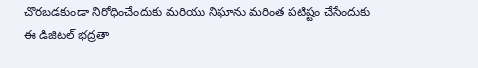చొరబడకుండా నిరోధించేందుకు మరియు నిఘాను మరింత పటిష్టం చేసేందుకు ఈ డిజిటల్ భద్రతా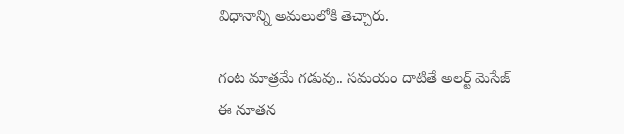విధానాన్ని అమలులోకి తెచ్చారు.

గంట మాత్రమే గడువు.. సమయం దాటితే అలర్ట్ మెసేజ్
ఈ నూతన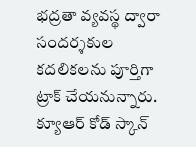భద్రతా వ్యవస్థ ద్వారా సందర్శకుల కదలికలను పూర్తిగా ట్రాక్ చేయనున్నారు. క్యూఆర్ కోడ్ స్కాన్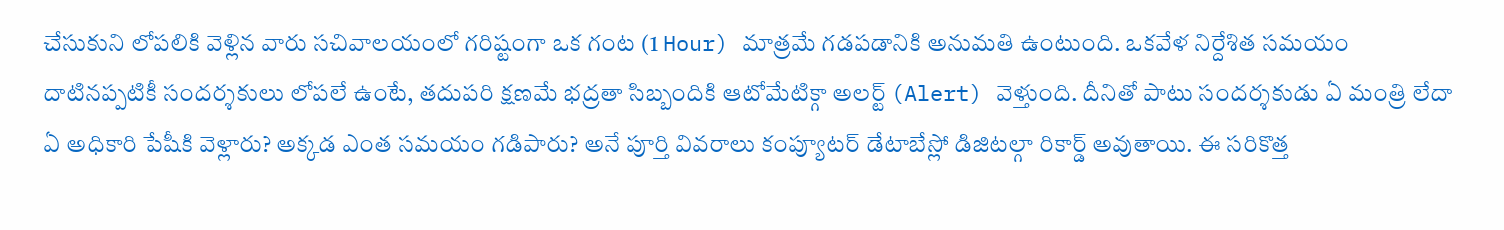చేసుకుని లోపలికి వెళ్లిన వారు సచివాలయంలో గరిష్టంగా ఒక గంట (1 Hour) మాత్రమే గడపడానికి అనుమతి ఉంటుంది. ఒకవేళ నిర్దేశిత సమయం దాటినప్పటికీ సందర్శకులు లోపలే ఉంటే, తదుపరి క్షణమే భద్రతా సిబ్బందికి ఆటోమేటిక్గా అలర్ట్ (Alert) వెళ్తుంది. దీనితో పాటు సందర్శకుడు ఏ మంత్రి లేదా ఏ అధికారి పేషీకి వెళ్లారు? అక్కడ ఎంత సమయం గడిపారు? అనే పూర్తి వివరాలు కంప్యూటర్ డేటాబేస్లో డిజిటల్గా రికార్డ్ అవుతాయి. ఈ సరికొత్త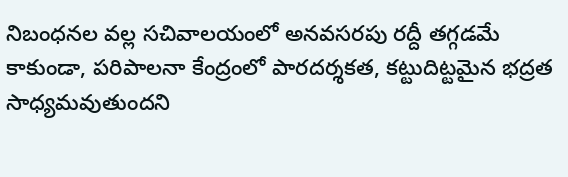నిబంధనల వల్ల సచివాలయంలో అనవసరపు రద్దీ తగ్గడమే కాకుండా, పరిపాలనా కేంద్రంలో పారదర్శకత, కట్టుదిట్టమైన భద్రత సాధ్యమవుతుందని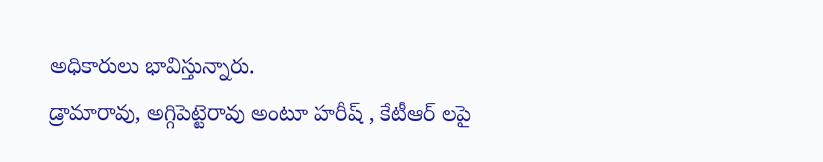అధికారులు భావిస్తున్నారు.
డ్రామారావు, అగ్గిపెట్టెరావు అంటూ హరీష్ , కేటీఆర్ లపై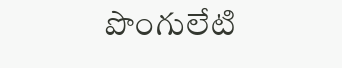పొంగులేటి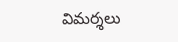విమర్శలు